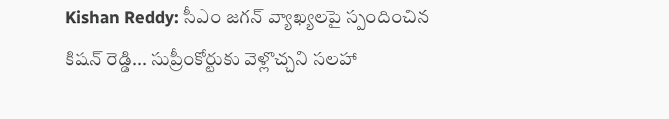Kishan Reddy: సీఎం జగన్ వ్యాఖ్యలపై స్పందించిన కిషన్ రెడ్డి... సుప్రీంకోర్టుకు వెళ్లొచ్చని సలహా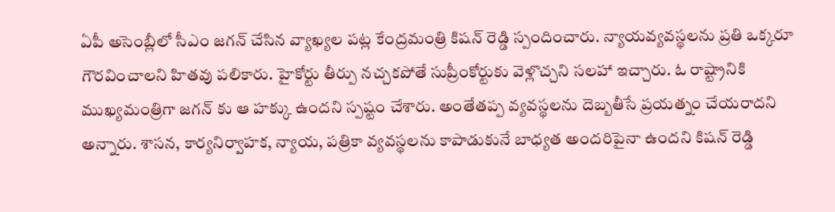ఏపీ అసెంబ్లీలో సీఎం జగన్ చేసిన వ్యాఖ్యల పట్ల కేంద్రమంత్రి కిషన్ రెడ్డి స్పందించారు. న్యాయవ్యవస్థలను ప్రతి ఒక్కరూ గౌరవించాలని హితవు పలికారు. హైకోర్టు తీర్పు నచ్చకపోతే సుప్రీంకోర్టుకు వెళ్లొచ్చని సలహా ఇచ్చారు. ఓ రాష్ట్రానికి ముఖ్యమంత్రిగా జగన్ కు ఆ హక్కు ఉందని స్పష్టం చేశారు. అంతేతప్ప వ్యవస్థలను దెబ్బతీసే ప్రయత్నం చేయరాదని అన్నారు. శాసన, కార్యనిర్వాహక, న్యాయ, పత్రికా వ్యవస్థలను కాపాడుకునే బాధ్యత అందరిపైనా ఉందని కిషన్ రెడ్డి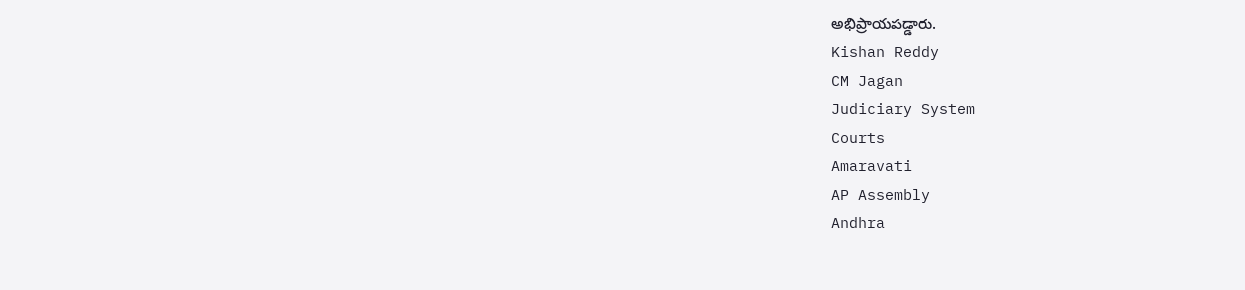అభిప్రాయపడ్డారు.
Kishan Reddy
CM Jagan
Judiciary System
Courts
Amaravati
AP Assembly
Andhra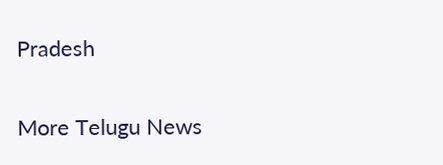Pradesh

More Telugu News